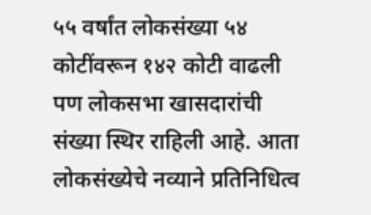५५ वर्षांत लोकसंख्या ५४ कोटींवरून १४२ कोटी वाढली पण लोकसभा खासदारांची संख्या स्थिर राहिली आहे. आता लोकसंख्येचे नव्याने प्रतिनिधित्व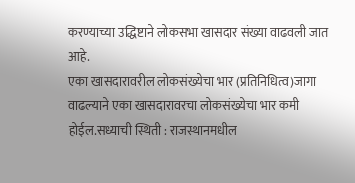करण्याच्या उद्धिष्टाने लोकसभा खासदार संख्या वाढवली जात आहे.
एका खासदारावरील लोकसंख्येचा भार (प्रतिनिधित्व)जागा वाढल्याने एका खासदारावरचा लोकसंख्येचा भार कमी होईल.सध्याची स्थिती : राजस्थानमधील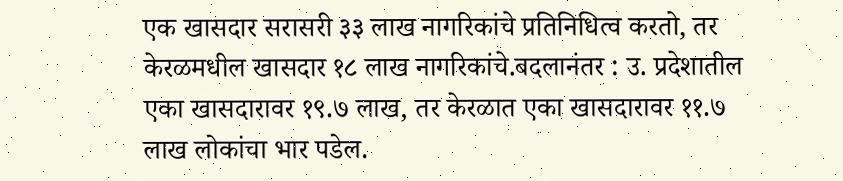एक खासदार सरासरी ३३ लाख नागरिकांचे प्रतिनिधित्व करतो, तर केरळमधील खासदार १८ लाख नागरिकांचे.बदलानंतर : उ. प्रदेशातील एका खासदारावर १९.७ लाख, तर केरळात एका खासदारावर ११.७ लाख लोकांचा भार पडेल.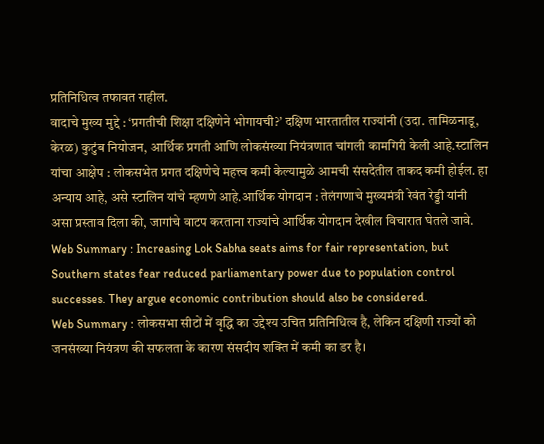प्रतिनिधित्व तफावत राहील.
वादाचे मुख्य मुद्दे : ‘प्रगतीची शिक्षा दक्षिणेने भोगायची?’ दक्षिण भारतातील राज्यांनी (उदा. तामिळनाडू, केरळ) कुटुंब नियोजन, आर्थिक प्रगती आणि लोकसंख्या नियंत्रणात चांगली कामगिरी केली आहे.स्टालिन यांचा आक्षेप : लोकसभेत प्रगत दक्षिणेचे महत्त्व कमी केल्यामुळे आमची संसदेतील ताकद कमी होईल. हा अन्याय आहे, असे स्टालिन यांचे म्हणणे आहे.आर्थिक योगदान : तेलंगणाचे मुख्यमंत्री रेवंत रेड्डी यांनी असा प्रस्ताव दिला की, जागांचे वाटप करताना राज्यांचे आर्थिक योगदान देखील विचारात घेतले जावे.
Web Summary : Increasing Lok Sabha seats aims for fair representation, but Southern states fear reduced parliamentary power due to population control successes. They argue economic contribution should also be considered.
Web Summary : लोकसभा सीटों में वृद्धि का उद्देश्य उचित प्रतिनिधित्व है, लेकिन दक्षिणी राज्यों को जनसंख्या नियंत्रण की सफलता के कारण संसदीय शक्ति में कमी का डर है।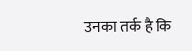उनका तर्क है कि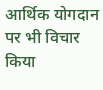आर्थिक योगदान पर भी विचार किया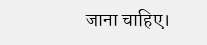जाना चाहिए।